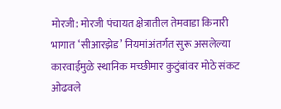मोरजी: मोरजी पंचायत क्षेत्रातील तेमवाडा किनारी भागात ‘सीआरझेड’ नियमांअंतर्गत सुरू असलेल्या कारवाईमुळे स्थानिक मच्छीमार कुटुंबांवर मोठे संकट ओढवले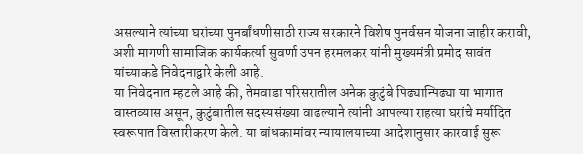असल्याने त्यांच्या घरांच्या पुनर्बांधणीसाठी राज्य सरकारने विशेष पुनर्वसन योजना जाहीर करावी, अशी मागणी सामाजिक कार्यकर्त्या सुवर्णा उपन हरमलकर यांनी मुख्यमंत्री प्रमोद सावंत यांच्याकडे निवेदनाद्वारे केली आहे.
या निवेदनात म्हटले आहे की, तेमवाडा परिसरातील अनेक कुटुंबे पिढ्यान्पिढ्या या भागात वास्तव्यास असून, कुटुंबातील सदस्यसंख्या वाढल्याने त्यांनी आपल्या राहत्या घरांचे मर्यादित स्वरूपात विस्तारीकरण केले. या बांधकामांवर न्यायालयाच्या आदेशानुसार कारवाई सुरू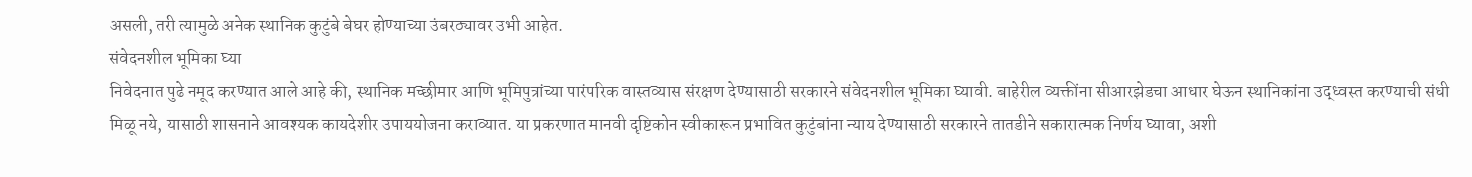असली, तरी त्यामुळे अनेक स्थानिक कुटुंबे बेघर होण्याच्या उंबरठ्यावर उभी आहेत.
संवेदनशील भूमिका घ्या
निवेदनात पुढे नमूद करण्यात आले आहे की, स्थानिक मच्छीमार आणि भूमिपुत्रांच्या पारंपरिक वास्तव्यास संरक्षण देण्यासाठी सरकारने संवेदनशील भूमिका घ्यावी. बाहेरील व्यक्तींना सीआरझेडचा आधार घेऊन स्थानिकांना उद्ध्वस्त करण्याची संधी मिळू नये, यासाठी शासनाने आवश्यक कायदेशीर उपाययोजना कराव्यात. या प्रकरणात मानवी दृष्टिकोन स्वीकारून प्रभावित कुटुंबांना न्याय देण्यासाठी सरकारने तातडीने सकारात्मक निर्णय घ्यावा, अशी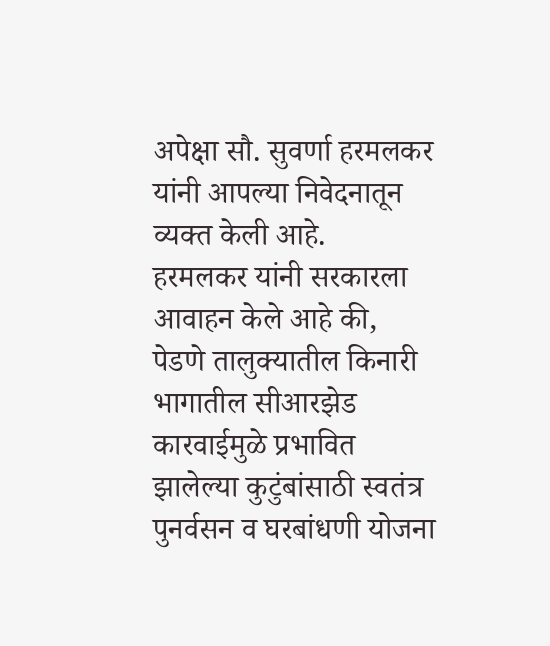अपेक्षा सौ. सुवर्णा हरमलकर यांनी आपल्या निवेदनातून व्यक्त केली आहे.
हरमलकर यांनी सरकारला आवाहन केले आहे की, पेडणे तालुक्यातील किनारी भागातील सीआरझेड कारवाईमुळे प्रभावित झालेल्या कुटुंबांसाठी स्वतंत्र पुनर्वसन व घरबांधणी योजना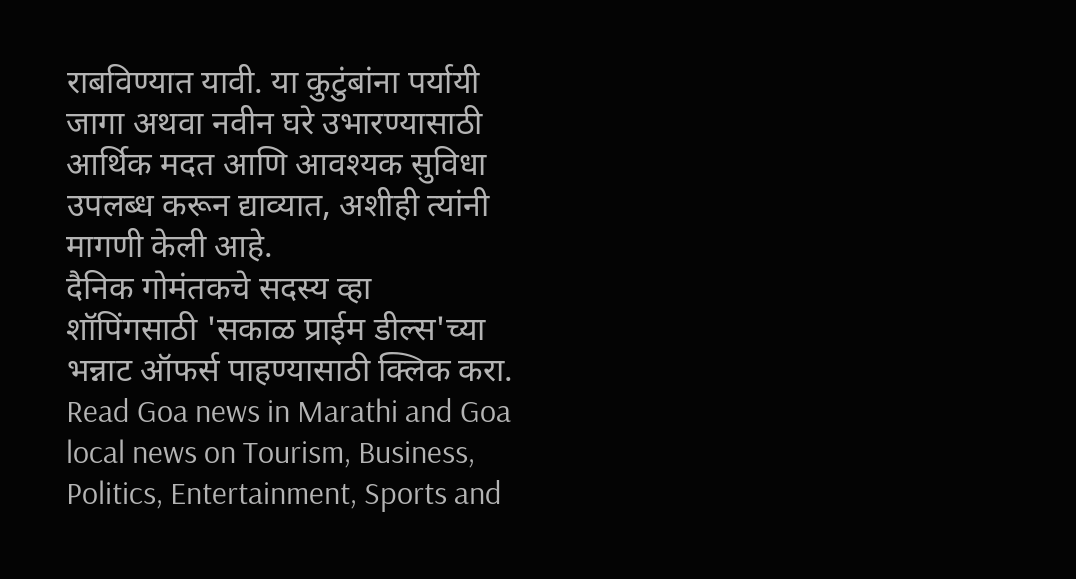राबविण्यात यावी. या कुटुंबांना पर्यायी जागा अथवा नवीन घरे उभारण्यासाठी आर्थिक मदत आणि आवश्यक सुविधा उपलब्ध करून द्याव्यात, अशीही त्यांनी मागणी केली आहे.
दैनिक गोमंतकचे सदस्य व्हा
शॉपिंगसाठी 'सकाळ प्राईम डील्स'च्या भन्नाट ऑफर्स पाहण्यासाठी क्लिक करा.
Read Goa news in Marathi and Goa local news on Tourism, Business, Politics, Entertainment, Sports and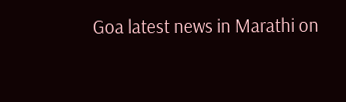Goa latest news in Marathi on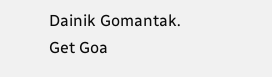Dainik Gomantak. Get Goa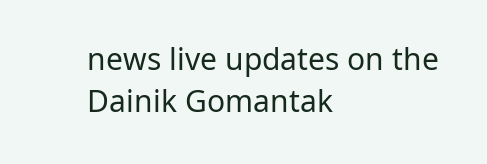news live updates on the Dainik Gomantak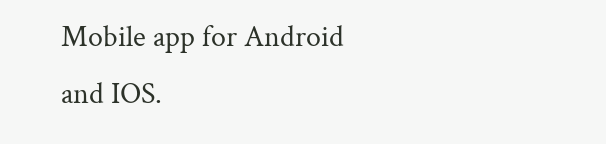Mobile app for Android and IOS.